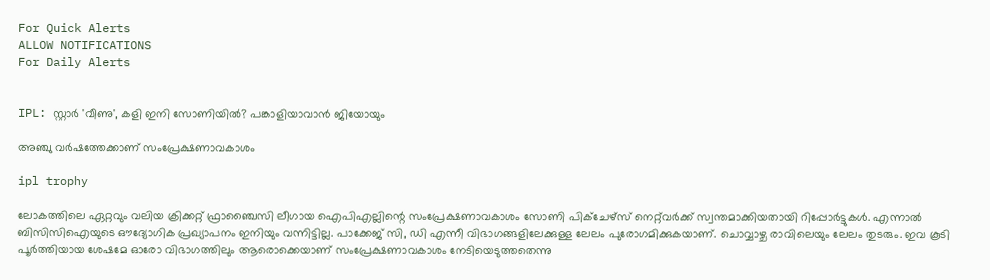For Quick Alerts
ALLOW NOTIFICATIONS
For Daily Alerts


IPL: സ്റ്റാര്‍ 'വീണു', കളി ഇനി സോണിയില്‍? പങ്കാളിയാവാന്‍ ജിയോയും

അഞ്ചു വര്‍ഷത്തേക്കാണ് സംപ്രേക്ഷണാവകാശം

ipl trophy

ലോകത്തിലെ ഏറ്റവും വലിയ ക്രിക്കറ്റ് ഫ്രാഞ്ചൈസി ലീഗായ ഐപിഎല്ലിന്റെ സംപ്രേക്ഷണാവകാശം സോണി പിക്‌ചേഴ്‌സ് നെറ്റ്‌വര്‍ക്ക് സ്വന്തമാക്കിയതായി റിപ്പോര്‍ട്ടുകള്‍. എന്നാല്‍ ബിസിസിഐയുടെ ഔദ്യോഗിക പ്രഖ്യാപനം ഇനിയും വന്നിട്ടില്ല. പാക്കേജ് സി, ഡി എന്നീ വിഭാഗങ്ങളിലേക്കുള്ള ലേലം പുരോഗമിക്കുകയാണ്. ചൊവ്വാഴ്ച രാവിലെയും ലേലം തുടരും. ഇവ കൂടി പൂര്‍ത്തിയായ ശേഷമേ ഓരോ വിഭാഗത്തിലും ആരൊക്കെയാണ് സംപ്രേക്ഷണാവകാശം നേടിയെടുത്തതെന്നു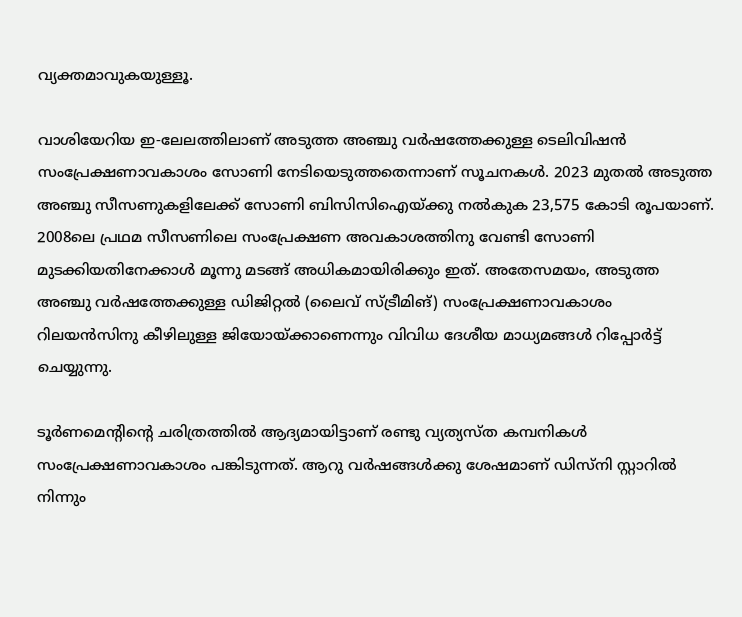വ്യക്തമാവുകയുള്ളൂ.

വാശിയേറിയ ഇ-ലേലത്തിലാണ് അടുത്ത അഞ്ചു വര്‍ഷത്തേക്കുള്ള ടെലിവിഷന്‍ സംപ്രേക്ഷണാവകാശം സോണി നേടിയെടുത്തതെന്നാണ് സൂചനകള്‍. 2023 മുതല്‍ അടുത്ത അഞ്ചു സീസണുകളിലേക്ക് സോണി ബിസിസിഐയ്ക്കു നല്‍കുക 23,575 കോടി രൂപയാണ്. 2008ലെ പ്രഥമ സീസണിലെ സംപ്രേക്ഷണ അവകാശത്തിനു വേണ്ടി സോണി മുടക്കിയതിനേക്കാള്‍ മൂന്നു മടങ്ങ് അധികമായിരിക്കും ഇത്. അതേസമയം, അടുത്ത അഞ്ചു വര്‍ഷത്തേക്കുള്ള ഡിജിറ്റല്‍ (ലൈവ് സ്ട്രീമിങ്) സംപ്രേക്ഷണാവകാശം റിലയന്‍സിനു കീഴിലുള്ള ജിയോയ്ക്കാണെന്നും വിവിധ ദേശീയ മാധ്യമങ്ങള്‍ റിപ്പോര്‍ട്ട് ചെയ്യുന്നു.

ടൂര്‍ണമെന്റിന്റെ ചരിത്രത്തില്‍ ആദ്യമായിട്ടാണ് രണ്ടു വ്യത്യസ്ത കമ്പനികള്‍ സംപ്രേക്ഷണാവകാശം പങ്കിടുന്നത്. ആറു വര്‍ഷങ്ങള്‍ക്കു ശേഷമാണ് ഡിസ്‌നി സ്റ്റാറില്‍ നിന്നും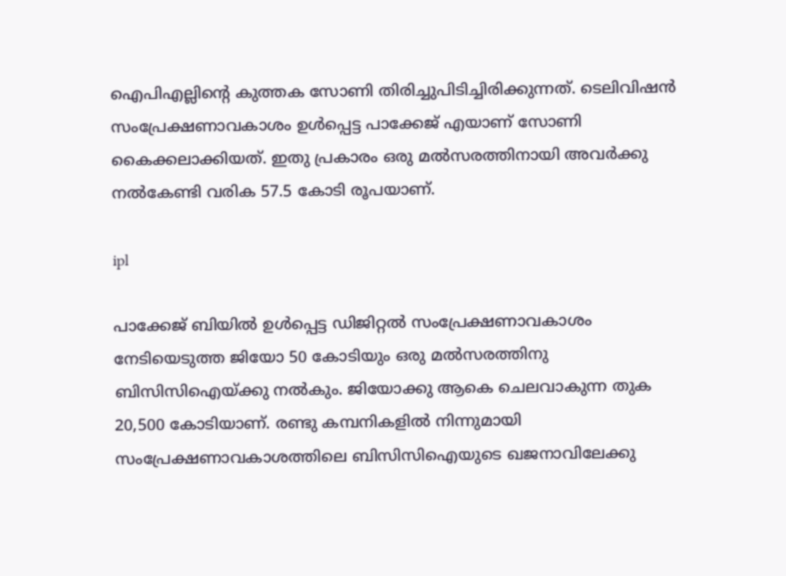ഐപിഎല്ലിന്റെ കുത്തക സോണി തിരിച്ചുപിടിച്ചിരിക്കുന്നത്. ടെലിവിഷന്‍ സംപ്രേക്ഷണാവകാശം ഉള്‍പ്പെട്ട പാക്കേജ് എയാണ് സോണി കൈക്കലാക്കിയത്. ഇതു പ്രകാരം ഒരു മല്‍സരത്തിനായി അവര്‍ക്കു നല്‍കേണ്ടി വരിക 57.5 കോടി രൂപയാണ്.

ipl

പാക്കേജ് ബിയില്‍ ഉള്‍പ്പെട്ട ഡിജിറ്റല്‍ സംപ്രേക്ഷണാവകാശം നേടിയെടുത്ത ജിയോ 50 കോടിയും ഒരു മല്‍സരത്തിനു ബിസിസിഐയ്ക്കു നല്‍കും. ജിയോക്കു ആകെ ചെലവാകുന്ന തുക 20,500 കോടിയാണ്. രണ്ടു കമ്പനികളില്‍ നിന്നുമായി സംപ്രേക്ഷണാവകാശത്തിലെ ബിസിസിഐയുടെ ഖജനാവിലേക്കു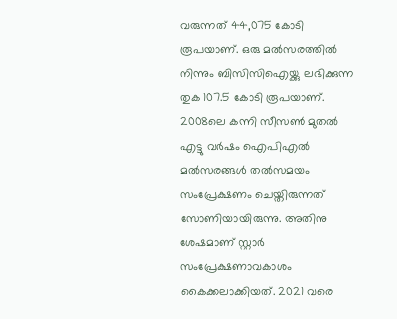വരുന്നത് 44,075 കോടി രൂപയാണ്. ഒരു മല്‍സരത്തില്‍ നിന്നും ബിസിസിഐയ്ക്കു ലഭിക്കുന്ന തുക 107.5 കോടി രൂപയാണ്. 2008ലെ കന്നി സീസണ്‍ മുതല്‍ എട്ടു വര്‍ഷം ഐപിഎല്‍ മല്‍സരങ്ങള്‍ തല്‍സമയം സംപ്രേക്ഷണം ചെയ്തിരുന്നത് സോണിയായിരുന്നു. അതിനു ശേഷമാണ് സ്റ്റാര്‍ സംപ്രേക്ഷണാവകാശം കൈക്കലാക്കിയത്. 2021 വരെ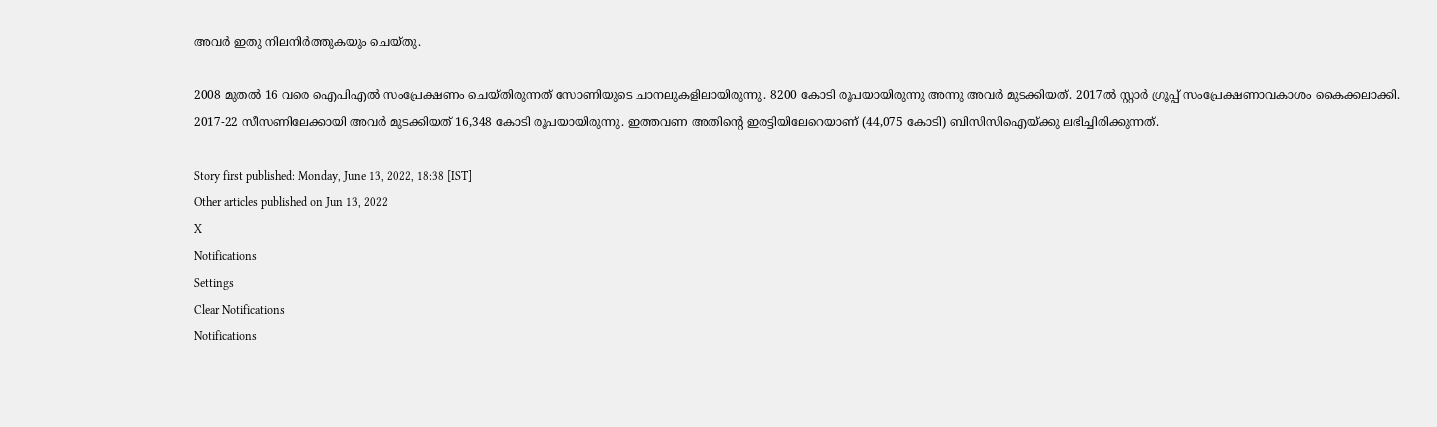അവര്‍ ഇതു നിലനിര്‍ത്തുകയും ചെയ്തു.

2008 മുതല്‍ 16 വരെ ഐപിഎല്‍ സംപ്രേക്ഷണം ചെയ്തിരുന്നത് സോണിയുടെ ചാനലുകളിലായിരുന്നു. 8200 കോടി രൂപയായിരുന്നു അന്നു അവര്‍ മുടക്കിയത്. 2017ല്‍ സ്റ്റാര്‍ ഗ്രൂപ്പ് സംപ്രേക്ഷണാവകാശം കൈക്കലാക്കി. 2017-22 സീസണിലേക്കായി അവര്‍ മുടക്കിയത് 16,348 കോടി രൂപയായിരുന്നു. ഇത്തവണ അതിന്റെ ഇരട്ടിയിലേറെയാണ് (44,075 കോടി) ബിസിസിഐയ്ക്കു ലഭിച്ചിരിക്കുന്നത്.

Story first published: Monday, June 13, 2022, 18:38 [IST]
Other articles published on Jun 13, 2022
X
Notifications
Settings
Clear Notifications
Notifications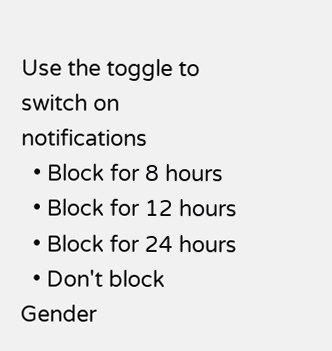Use the toggle to switch on notifications
  • Block for 8 hours
  • Block for 12 hours
  • Block for 24 hours
  • Don't block
Gender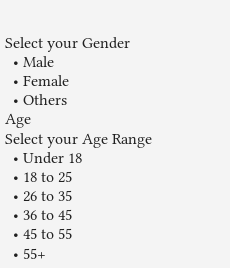Select your Gender
  • Male
  • Female
  • Others
Age
Select your Age Range
  • Under 18
  • 18 to 25
  • 26 to 35
  • 36 to 45
  • 45 to 55
  • 55+